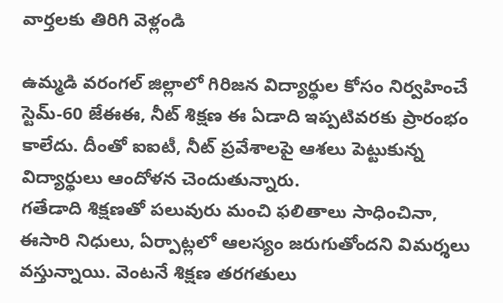వార్తలకు తిరిగి వెళ్లండి

ఉమ్మడి వరంగల్ జిల్లాలో గిరిజన విద్యార్థుల కోసం నిర్వహించే స్టెమ్-60 జేఈఈ, నీట్ శిక్షణ ఈ ఏడాది ఇప్పటివరకు ప్రారంభం కాలేదు. దీంతో ఐఐటీ, నీట్ ప్రవేశాలపై ఆశలు పెట్టుకున్న విద్యార్థులు ఆందోళన చెందుతున్నారు.
గతేడాది శిక్షణతో పలువురు మంచి ఫలితాలు సాధించినా, ఈసారి నిధులు, ఏర్పాట్లలో ఆలస్యం జరుగుతోందని విమర్శలు వస్తున్నాయి. వెంటనే శిక్షణ తరగతులు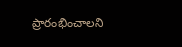ప్రారంభించాలని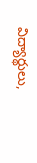విద్యార్థులు,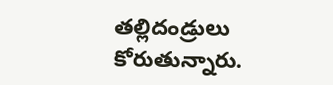తల్లిదండ్రులు కోరుతున్నారు.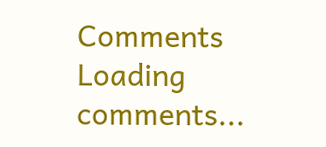Comments
Loading comments...